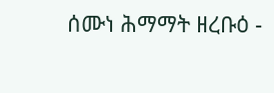ሰሙነ ሕማማት ዘረቡዕ -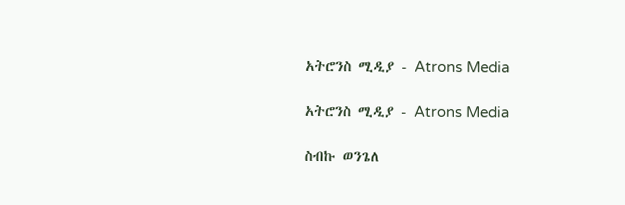አትሮንስ ሚዲያ - Atrons Media

አትሮንስ ሚዲያ - Atrons Media

ስብኩ ወንጌለ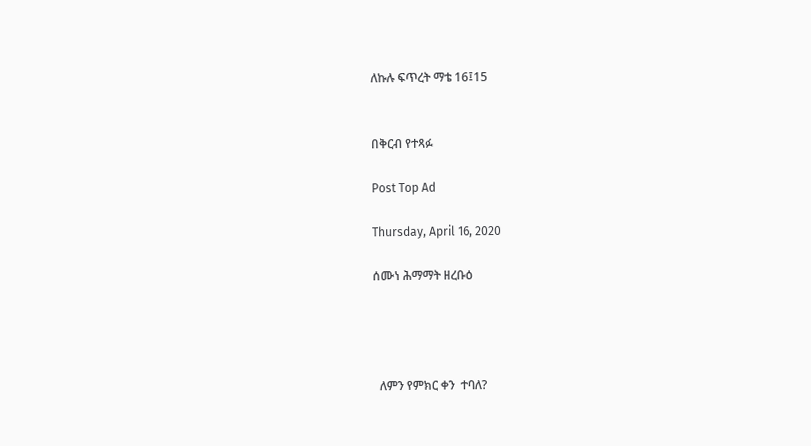ለኩሉ ፍጥረት ማቴ 16፤15


በቅርብ የተጻፉ

Post Top Ad

Thursday, April 16, 2020

ሰሙነ ሕማማት ዘረቡዕ




  ለምን የምክር ቀን  ተባለ?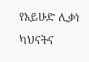የአይሁድ ሊቃነ ካህናትና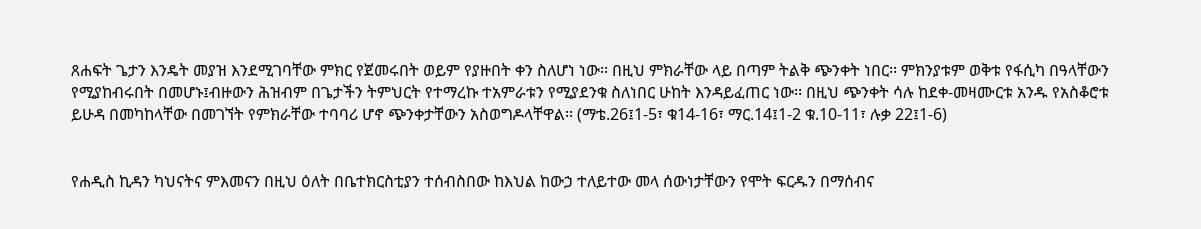ጸሐፍት ጌታን እንዴት መያዝ እንደሚገባቸው ምክር የጀመሩበት ወይም የያዙበት ቀን ስለሆነ ነው፡፡ በዚህ ምክራቸው ላይ በጣም ትልቅ ጭንቀት ነበር፡፡ ምክንያቱም ወቅቱ የፋሲካ በዓላቸውን የሚያከብሩበት በመሆኑ፤ብዙውን ሕዝብም በጌታችን ትምህርት የተማረኩ ተአምራቱን የሚያደንቁ ስለነበር ሁከት እንዳይፈጠር ነው፡፡ በዚህ ጭንቀት ሳሉ ከደቀ-መዛሙርቱ አንዱ የአስቆሮቱ ይሁዳ በመካከላቸው በመገኘት የምክራቸው ተባባሪ ሆኖ ጭንቀታቸውን አስወግዶላቸዋል፡፡ (ማቴ.26፤1-5፣ ቁ14-16፣ ማር.14፤1-2 ቁ.10-11፣ ሉቃ 22፤1-6)


የሐዲስ ኪዳን ካህናትና ምእመናን በዚህ ዕለት በቤተክርስቲያን ተሰብስበው ከእህል ከውኃ ተለይተው መላ ሰውነታቸውን የሞት ፍርዱን በማሰብና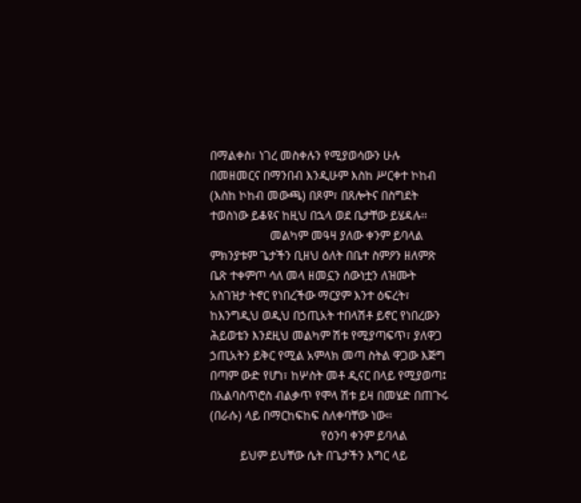በማልቀስ፣ ነገረ መስቀሉን የሚያወሳውን ሁሉ በመዘመርና በማንበብ እንዲሁም እስከ ሥርቀተ ኮከብ (እስከ ኮከብ መውጫ) በጾም፣ በጸሎትና በስግደት ተወስነው ይቆዩና ከዚህ በኋላ ወደ ቤታቸው ይሄዳሉ፡፡
                    መልካም መዓዛ ያለው ቀንም ይባላል
ምክንያቱም ጌታችን ቢዘህ ዕለት በቤተ ስምዖን ዘለምጽ ቤጽ ተቀምጦ ሳለ መላ ዘመኗን ሰውነቷን ለዝሙት አስገዝታ ትኖር የነበረችው ማርያም እንተ ዕፍረት፣ ከእንግዲህ ወዲህ በኃጢአት ተበላሽቶ ይኖር የነበረውን ሕይወቴን እንደዚህ መልካም ሽቱ የሚያጣፍጥ፣ ያለዋጋ ኃጢአትን ይቅር የሚል አምላክ መጣ ስትል ዋጋው እጅግ በጣም ውድ የሆነ፣ ከሦስት መቶ ዲናር በላይ የሚያወጣ፤ በአልባስጥሮስ ብልቃጥ የሞላ ሽቱ ይዛ በመሄድ በጠጉሩ (በራሱ) ላይ በማርከፍከፍ ስለቀባቸው ነው፡፡
                                     የዕንባ ቀንም ይባላል
          ይህም ይህቸው ሴት በጌታችን እግር ላይ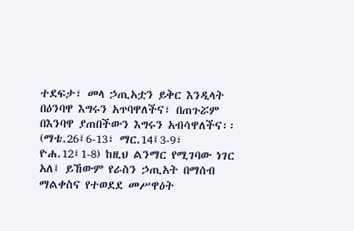ተደፍታ፣ መላ ኃጢአቷን ይቅር እንዲላት በዕንባዋ እግሩን አጥባዋለችና፣ በጠጉሯም በእንባዋ ያጠበችውን እግሩን አብሳዋለችና፡፡ (ማቴ.26፤6-13፣ ማር.14፤3-9፣ ዮሐ.12፤1-8) ከዚህ ልንማር የሚገባው ነገር አለ፤ ይኸውም የራስን ኃጢአት በማሰብ ማልቀስና የተወደደ መሥዋዕት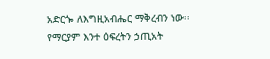አድርጐ ለእግዚአብሔር ማቅረብን ነው፡፡ የማርያም እንተ ዕፍረትን ኃጢአት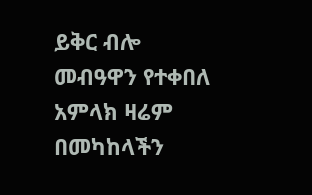ይቅር ብሎ መብዓዋን የተቀበለ አምላክ ዛሬም በመካከላችን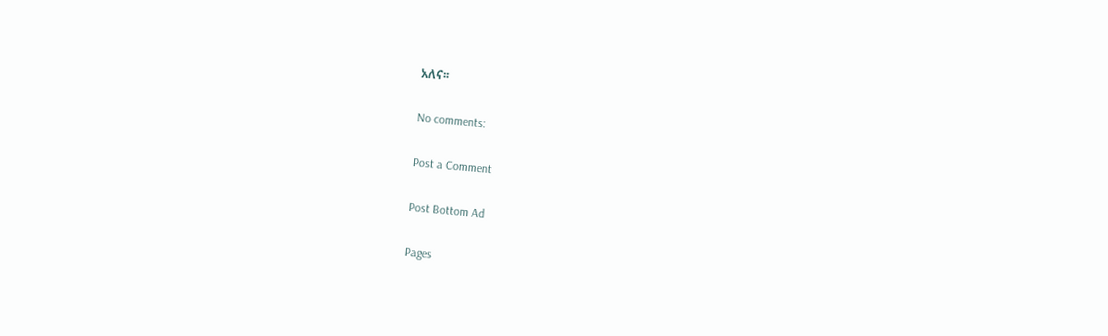አለና፡፡

No comments:

Post a Comment

Post Bottom Ad

Pages